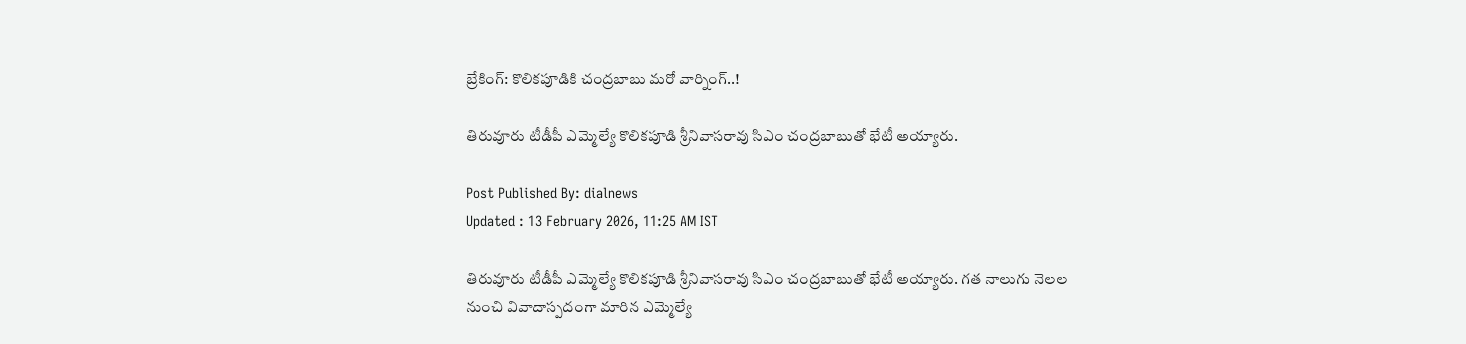బ్రేకింగ్: కొలికపూడికి చంద్రబాబు మరో వార్నింగ్..!

తిరువూరు టీడీపీ ఎమ్మెల్యే కొలికపూడి శ్రీనివాసరావు సిఎం చంద్రబాబుతో భేటీ అయ్యారు.

Post Published By: dialnews
Updated : 13 February 2026, 11:25 AM IST

తిరువూరు టీడీపీ ఎమ్మెల్యే కొలికపూడి శ్రీనివాసరావు సిఎం చంద్రబాబుతో భేటీ అయ్యారు. గత నాలుగు నెలల నుంచి వివాదాస్పదంగా మారిన ఎమ్మెల్యే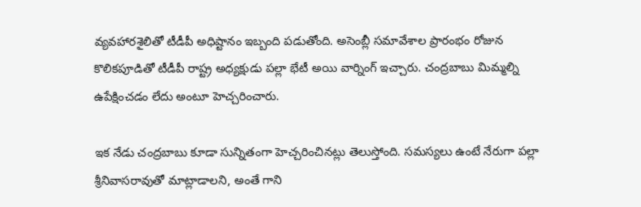వ్యవహారశైలితో టీడీపీ అధిష్టానం ఇబ్బంది పడుతోంది. అసెంబ్లీ సమావేశాల ప్రారంభం రోజున కొలికపూడితో టీడీపీ రాష్ట్ర అధ్యక్షుడు పల్లా భేటీ అయి వార్నింగ్ ఇచ్చారు. చంద్రబాబు మిమ్మల్ని ఉపేక్షించడం లేదు అంటూ హెచ్చరించారు.

ఇక నేడు చంద్రబాబు కూడా సున్నితంగా హెచ్చరించినట్లు తెలుస్తోంది. సమస్యలు ఉంటే నేరుగా పల్లా శ్రీనివాసరావుతో మాట్లాడాలని, అంతే గాని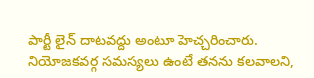పార్టీ లైన్ దాటవద్దు అంటూ హెచ్చరించారు. నియోజకవర్గ సమస్యలు ఉంటే తనను కలవాలని,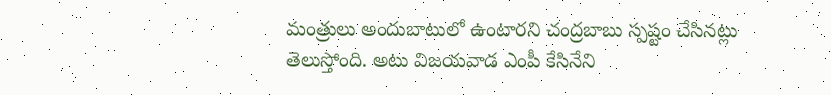మంత్రులు అందుబాటులో ఉంటారని చంద్రబాబు స్పష్టం చేసినట్లు తెలుస్తోంది. అటు విజయవాడ ఎంపీ కేసినేని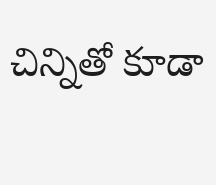చిన్నితో కూడా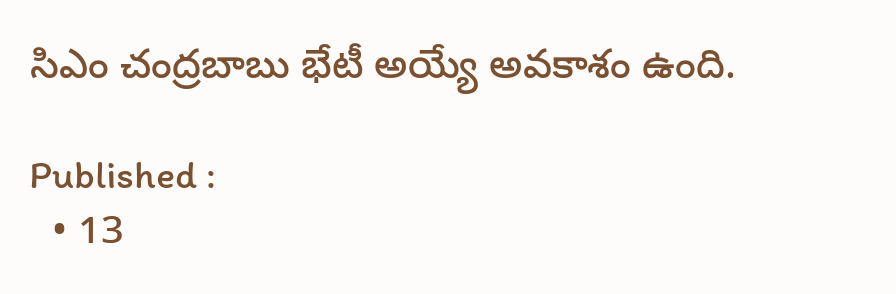సిఎం చంద్రబాబు భేటీ అయ్యే అవకాశం ఉంది.

Published :
  • 13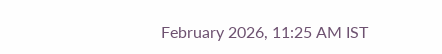February 2026, 11:25 AM IST